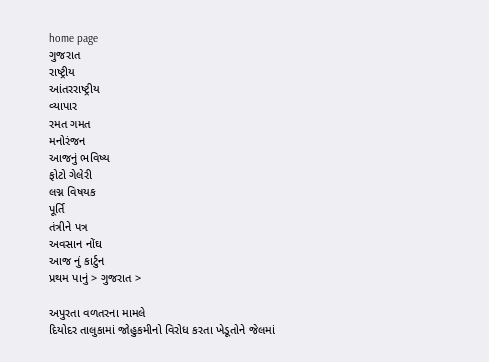home page
ગુજરાત
રાષ્ટ્રીય
આંતરરાષ્ટ્રીય
વ્યાપાર
રમત ગમત
મનોરંજન
આજનું ભવિષ્ય
ફોટો ગેલેરી
લગ્ન વિષયક
પૂર્તિ
તંત્રીને પત્ર
અવસાન નોંઘ
આજ નું કાર્ટુન
પ્રથમ પાનું > ગુજરાત >

અપુરતા વળતરના મામલે
દિયોદર તાલુકામાં જોહુકમીનો વિરોધ કરતા ખેડૂતોને જેલમાં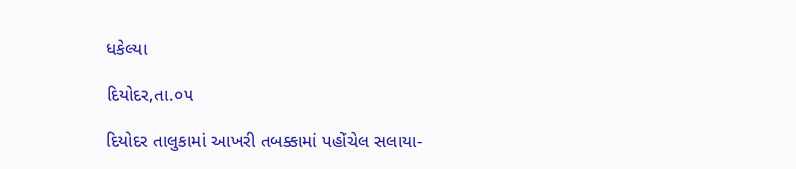ધકેલ્યા

દિયોદર,તા.૦૫

દિયોદર તાલુકામાં આખરી તબક્કામાં પહોંચેલ સલાયા-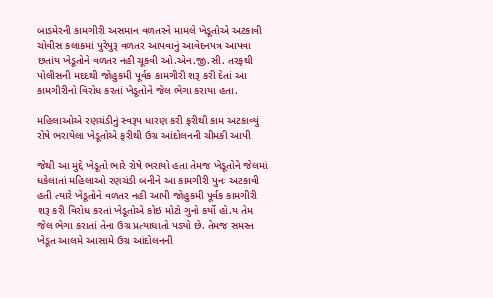બાડમેરની કામગીરી અસમાન વળતરને મામલે ખેડૂતોએ અટકાવી ચોવીસ કલાકમાં પુરેપુરૂ વળતર આપવાનું આવેદનપત્ર આપવા છતાંય ખેડૂતોને વળતર નહી ચૂકવી ઓ.એન.જી.સી. તરફથી પોલીસની મદદથી જોહુકમી પૂર્વક કામગીરી શરૂ કરી દેતાં આ કામગીરીનો વિરોધ કરતાં ખેડૂતોને જેલ ભેગા કરાયા હતા.

મહિલાઓએ રણચંડીનું સ્વરૂપ ધારણ કરી ફરીથી કામ અટકાવ્યું રોષે ભરાયેલા ખેડૂતોએ ફરીથી ઉગ્ર આંદોલનની ચીમકી આપી

જેથી આ મુદ્દે ખેડૂતો ભારે રોષે ભરાયો હતા તેમજ ખેડૂતોને જેલમાં ધકેલાતાં મહિલાઓ રણચંડી બનીને આ કામગીરી પુનઃ અટકાવી હતી ત્યારે ખેડૂતોને વળતર નહી આપી જોહુકમી પૂર્વક કામગીરી શરૂ કરી વિરોધ કરતાં ખેડૂતોએ કોઇ મોટો ગુનો કર્યો હો.ય તેમ જેલ ભેગા કરાતાં તેના ઉગ્ર પ્રત્યાઘાતો પડ્યો છે. તેમજ સમસ્ત ખેડૂત આલમે આસામે ઉગ્ર આંદોલનની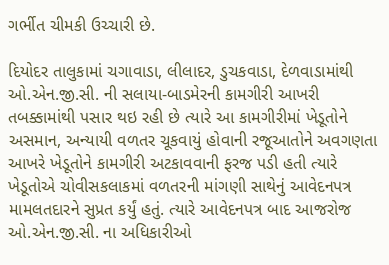ગર્ભીત ચીમકી ઉચ્ચારી છે.

દિયોદર તાલુકામાં ચગાવાડા, લીલાદર, ડુચકવાડા, દેળવાડામાંથી ઓ.એન.જી.સી. ની સલાયા-બાડમેરની કામગીરી આખરી તબક્કામાંથી પસાર થઇ રહી છે ત્યારે આ કામગીરીમાં ખેડૂતોને અસમાન, અન્યાયી વળતર ચૂકવાયું હોવાની રજૂઆતોને અવગણતા આખરે ખેડૂતોને કામગીરી અટકાવવાની ફરજ પડી હતી ત્યારે ખેડૂતોએ ચોવીસકલાકમાં વળતરની માંગણી સાથેનું આવેદનપત્ર મામલતદારને સુપ્રત કર્યું હતું. ત્યારે આવેદનપત્ર બાદ આજરોજ ઓ.એન.જી.સી. ના અધિકારીઓ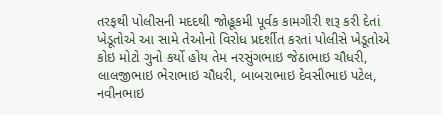તરફથી પોલીસની મદદથી જોહૂકમી પૂર્વક કામગીરી શરૂ કરી દેતાં ખેડૂતોએ આ સામે તેઓનો વિરોધ પ્રદર્શીત કરતાં પોલીસે ખેડૂતોએ કોઇ મોટો ગુનો કર્યો હોય તેમ નરસુંગભાઇ જેઠાભાઇ ચૌધરી, લાલજીભાઇ ભેરાભાઇ ચૌધરી, બાબરાભાઇ દેવસીભાઇ પટેલ, નવીનભાઇ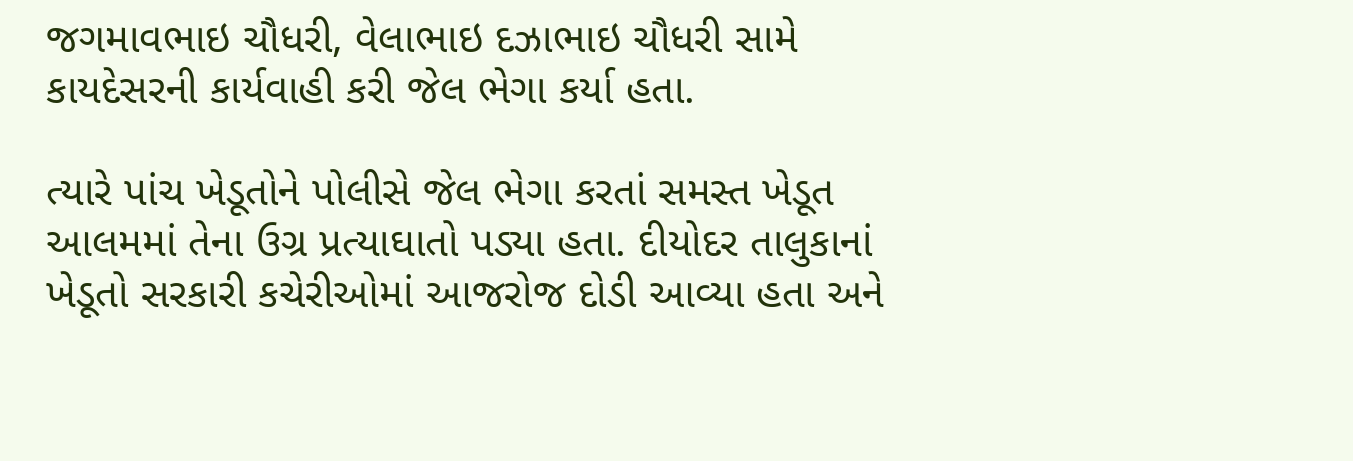જગમાવભાઇ ચૌધરી, વેલાભાઇ દઝાભાઇ ચૌધરી સામે કાયદેસરની કાર્યવાહી કરી જેલ ભેગા કર્યા હતા.

ત્યારે પાંચ ખેડૂતોને પોલીસે જેલ ભેગા કરતાં સમસ્ત ખેડૂત આલમમાં તેના ઉગ્ર પ્રત્યાઘાતો પડ્યા હતા. દીયોદર તાલુકાનાં ખેડૂતો સરકારી કચેરીઓમાં આજરોજ દોડી આવ્યા હતા અને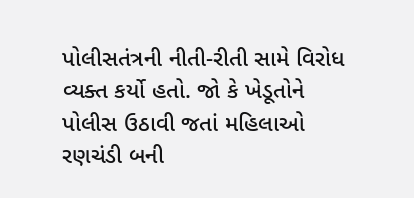પોલીસતંત્રની નીતી-રીતી સામે વિરોધ વ્યક્ત કર્યો હતો. જો કે ખેડૂતોને પોલીસ ઉઠાવી જતાં મહિલાઓ રણચંડી બની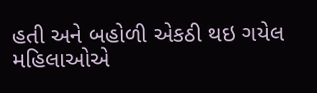હતી અને બહોળી એકઠી થઇ ગયેલ મહિલાઓએ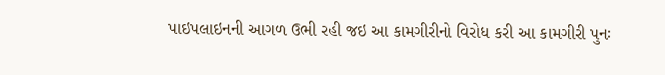પાઇપલાઇનની આગળ ઉભી રહી જઇ આ કામગીરીનો વિરોધ કરી આ કામગીરી પુનઃ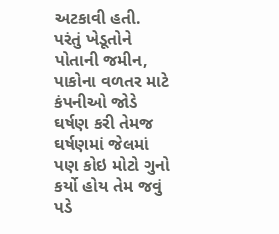અટકાવી હતી. પરંતું ખેડૂતોને પોતાની જમીન, પાકોના વળતર માટે કંપનીઓ જોડે ઘર્ષણ કરી તેમજ ઘર્ષણમાં જેલમાં પણ કોઇ મોટો ગુનો કર્યો હોય તેમ જવું પડે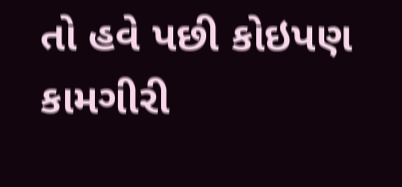તો હવે પછી કોઇપણ કામગીરી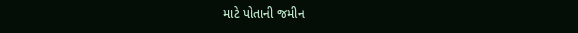માટે પોતાની જમીન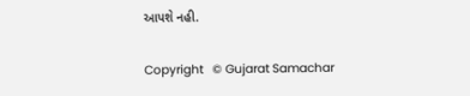આપશે નહી.

Copyright   © Gujarat Samachar